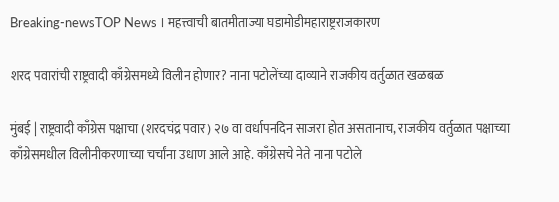Breaking-newsTOP News । महत्त्वाची बातमीताज्या घडामोडीमहाराष्ट्रराजकारण

शरद पवारांची राष्ट्रवादी काँग्रेसमध्ये विलीन होणार? नाना पटोलेंच्या दाव्याने राजकीय वर्तुळात खळबळ

मुंबई | राष्ट्रवादी काँग्रेस पक्षाचा (शरदचंद्र पवार) २७ वा वर्धापनदिन साजरा होत असतानाच, राजकीय वर्तुळात पक्षाच्या काँग्रेसमधील विलीनीकरणाच्या चर्चांना उधाण आले आहे. काँग्रेसचे नेते नाना पटोले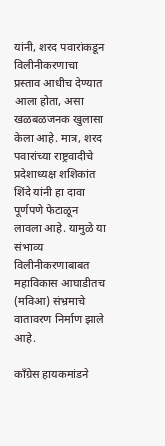यांनी, शरद पवारांकडून विलीनीकरणाचा प्रस्ताव आधीच देण्यात आला होता, असा खळबळजनक खुलासा केला आहे. मात्र, शरद पवारांच्या राष्ट्रवादीचे प्रदेशाध्यक्ष शशिकांत शिंदे यांनी हा दावा पूर्णपणे फेटाळून लावला आहे. यामुळे या संभाव्य विलीनीकरणाबाबत महाविकास आघाडीतच (मविआ) संभ्रमाचे वातावरण निर्माण झाले आहे.

काँग्रेस हायकमांडने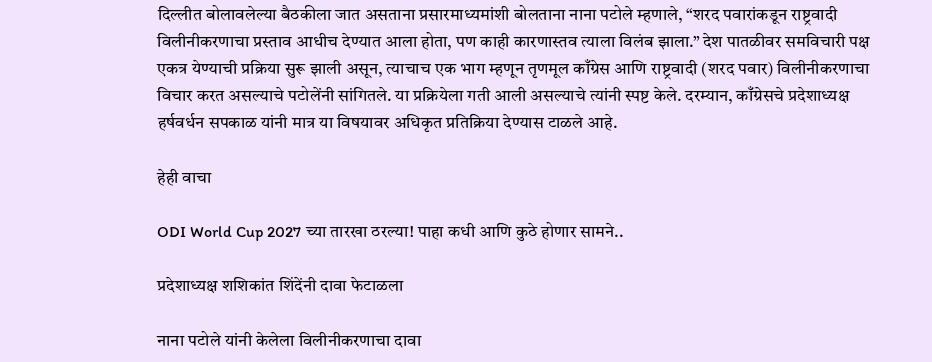दिल्लीत बोलावलेल्या बैठकीला जात असताना प्रसारमाध्यमांशी बोलताना नाना पटोले म्हणाले, “शरद पवारांकडून राष्ट्रवादी विलीनीकरणाचा प्रस्ताव आधीच देण्यात आला होता, पण काही कारणास्तव त्याला विलंब झाला.” देश पातळीवर समविचारी पक्ष एकत्र येण्याची प्रक्रिया सुरू झाली असून, त्याचाच एक भाग म्हणून तृणमूल काँग्रेस आणि राष्ट्रवादी (शरद पवार) विलीनीकरणाचा विचार करत असल्याचे पटोलेंनी सांगितले. या प्रक्रियेला गती आली असल्याचे त्यांनी स्पष्ट केले. दरम्यान, काँग्रेसचे प्रदेशाध्यक्ष हर्षवर्धन सपकाळ यांनी मात्र या विषयावर अधिकृत प्रतिक्रिया देण्यास टाळले आहे.

हेही वाचा

ODI World Cup 2027 च्या तारखा ठरल्या! पाहा कधी आणि कुठे होणार सामने..

प्रदेशाध्यक्ष शशिकांत शिंदेंनी दावा फेटाळला

नाना पटोले यांनी केलेला विलीनीकरणाचा दावा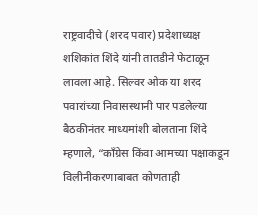राष्ट्रवादीचे (शरद पवार) प्रदेशाध्यक्ष शशिकांत शिंदे यांनी तातडीने फेटाळून लावला आहे. सिल्वर ओक या शरद पवारांच्या निवासस्थानी पार पडलेल्या बैठकीनंतर माध्यमांशी बोलताना शिंदे म्हणाले, “काँग्रेस किंवा आमच्या पक्षाकडून विलीनीकरणाबाबत कोणताही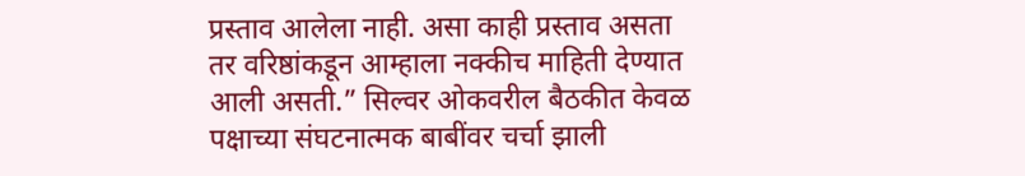प्रस्ताव आलेला नाही. असा काही प्रस्ताव असता तर वरिष्ठांकडून आम्हाला नक्कीच माहिती देण्यात आली असती.” सिल्वर ओकवरील बैठकीत केवळ पक्षाच्या संघटनात्मक बाबींवर चर्चा झाली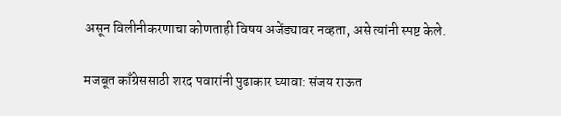असून विलीनीकरणाचा कोणताही विषय अजेंड्यावर नव्हता, असे त्यांनी स्पष्ट केले.

मजबूत काँग्रेससाठी शरद पवारांनी पुढाकार घ्यावा: संजय राऊत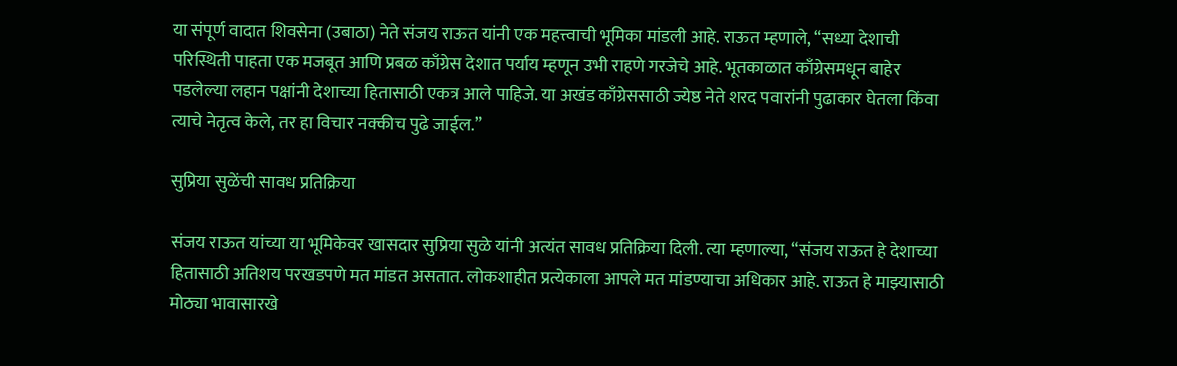या संपूर्ण वादात शिवसेना (उबाठा) नेते संजय राऊत यांनी एक महत्त्वाची भूमिका मांडली आहे. राऊत म्हणाले, “सध्या देशाची परिस्थिती पाहता एक मजबूत आणि प्रबळ काँग्रेस देशात पर्याय म्हणून उभी राहणे गरजेचे आहे. भूतकाळात काँग्रेसमधून बाहेर पडलेल्या लहान पक्षांनी देशाच्या हितासाठी एकत्र आले पाहिजे. या अखंड काँग्रेससाठी ज्येष्ठ नेते शरद पवारांनी पुढाकार घेतला किंवा त्याचे नेतृत्व केले, तर हा विचार नक्कीच पुढे जाईल.”

सुप्रिया सुळेंची सावध प्रतिक्रिया

संजय राऊत यांच्या या भूमिकेवर खासदार सुप्रिया सुळे यांनी अत्यंत सावध प्रतिक्रिया दिली. त्या म्हणाल्या, “संजय राऊत हे देशाच्या हितासाठी अतिशय परखडपणे मत मांडत असतात. लोकशाहीत प्रत्येकाला आपले मत मांडण्याचा अधिकार आहे. राऊत हे माझ्यासाठी मोठ्या भावासारखे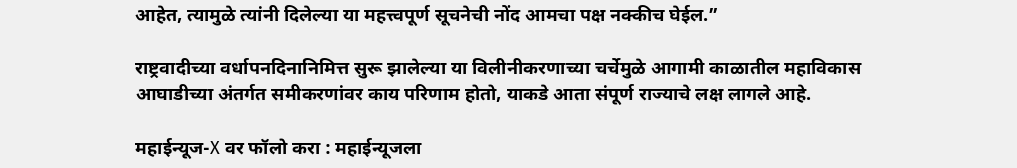आहेत, त्यामुळे त्यांनी दिलेल्या या महत्त्वपूर्ण सूचनेची नोंद आमचा पक्ष नक्कीच घेईल.”

राष्ट्रवादीच्या वर्धापनदिनानिमित्त सुरू झालेल्या या विलीनीकरणाच्या चर्चेमुळे आगामी काळातील महाविकास आघाडीच्या अंतर्गत समीकरणांवर काय परिणाम होतो, याकडे आता संपूर्ण राज्याचे लक्ष लागले आहे.

महाईन्यूज-X वर फॉलो करा : महाईन्यूजला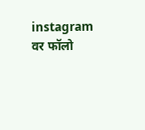instagram वर फॉलो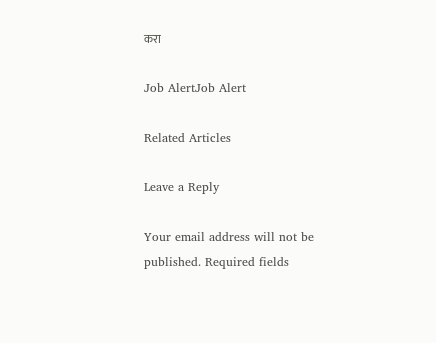करा

Job AlertJob Alert

Related Articles

Leave a Reply

Your email address will not be published. Required fields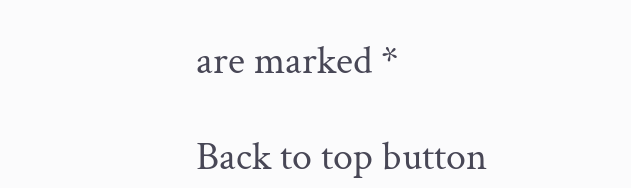are marked *

Back to top button